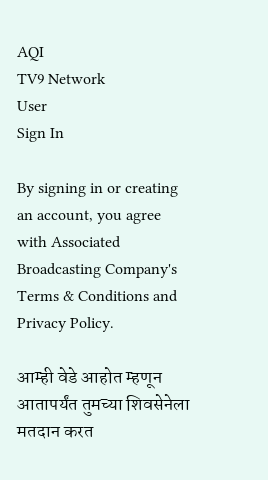AQI
TV9 Network
User
Sign In

By signing in or creating an account, you agree with Associated Broadcasting Company's Terms & Conditions and Privacy Policy.

आम्ही वेडे आहोत म्हणून आतापर्यंत तुमच्या शिवसेनेला मतदान करत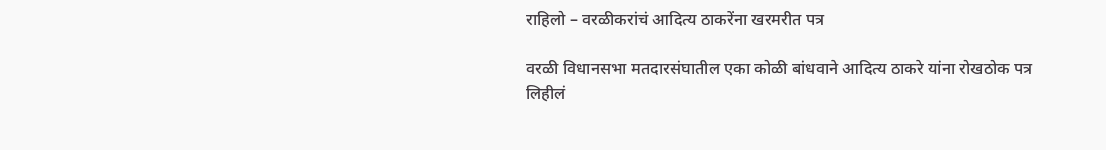राहिलो – वरळीकरांचं आदित्य ठाकरेंना खरमरीत पत्र

वरळी विधानसभा मतदारसंघातील एका कोळी बांधवाने आदित्य ठाकरे यांना रोखठोक पत्र लिहीलं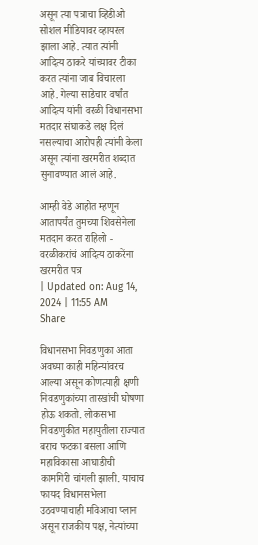असून त्या पत्राचा व्हिडीओ सोशल मीडियावर व्हायरल झाला आहे. त्यात त्यांनी आदित्य ठाकरे यांच्यावर टीका करत त्यांना जाब विचारला आहे. गेल्या साडेचार वर्षांत आदित्य यांनी वरळी विधानसभा मतदार संघाकडे लक्ष दिलं नसल्याचा आरोपही त्यांनी केला असून त्यांना खरमरीत शब्दात सुनावण्यात आलं आहे.

आम्ही वेडे आहोत म्हणून आतापर्यंत तुमच्या शिवसेनेला मतदान करत राहिलो - वरळीकरांचं आदित्य ठाकरेंना खरमरीत पत्र
| Updated on: Aug 14, 2024 | 11:55 AM
Share

विधानसभा निवडणुका आता अवघ्या काही महिन्यांवरच आल्या असून कोणत्याही क्षणी निवडणुकांच्या तारखांची घोषणा होऊ शकतो. लोकसभा निवडणुकीत महायुतीला राज्यात बराच फटका बसला आणि महाविकासा आघाडीची कामगिरी चांगली झाली. याचाच फायद विधानसभेला उठवण्याचाही मविआचा प्लान असून राजकीय पक्ष, नेत्यांच्या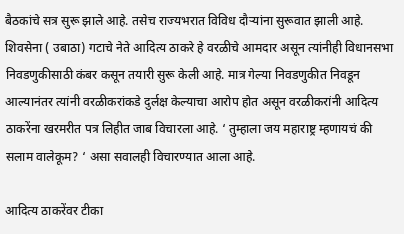बैठकांचे सत्र सुरू झाले आहे. तसेच राज्यभरात विविध दौऱ्यांना सुरूवात झाली आहे. शिवसेना ( उबाठा) गटाचे नेते आदित्य ठाकरे हे वरळीचे आमदार असून त्यांनीही विधानसभा निवडणुकीसाठी कंबर कसून तयारी सुरू केली आहे. मात्र गेल्या निवडणुकीत निवडून आल्यानंतर त्यांनी वरळीकरांकडे दुर्लक्ष केल्याचा आरोप होत असून वरळीकरांनी आदित्य ठाकरेंना खरमरीत पत्र लिहीत जाब विचारला आहे. ‘ तुम्हाला जय महाराष्ट्र म्हणायचं की सलाम वालेकूम? ‘ असा सवालही विचारण्यात आला आहे.

आदित्य ठाकरेंवर टीका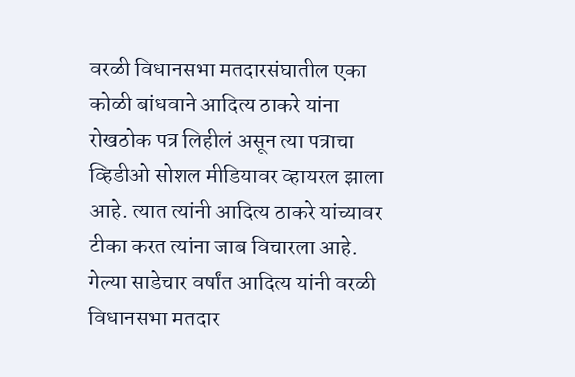वरळी विधानसभा मतदारसंघातील एका कोळी बांधवाने आदित्य ठाकरे यांना रोखठोक पत्र लिहीलं असून त्या पत्राचा व्हिडीओ सोशल मीडियावर व्हायरल झाला आहे. त्यात त्यांनी आदित्य ठाकरे यांच्यावर टीका करत त्यांना जाब विचारला आहे. गेल्या साडेचार वर्षांत आदित्य यांनी वरळी विधानसभा मतदार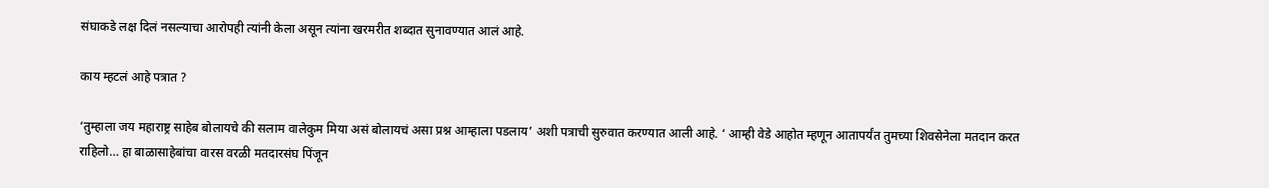संघाकडे लक्ष दिलं नसल्याचा आरोपही त्यांनी केला असून त्यांना खरमरीत शब्दात सुनावण्यात आलं आहे.

काय म्हटलं आहे पत्रात ?

‘तुम्हाला जय महाराष्ट्र साहेब बोलायचे की सलाम वालेकुम मिया असं बोलायचं असा प्रश्न आम्हाला पडलाय’ अशी पत्राची सुरुवात करण्यात आली आहे. ‘ आम्ही वेडे आहोत म्हणून आतापर्यंत तुमच्या शिवसेनेला मतदान करत राहिलो… हा बाळासाहेबांचा वारस वरळी मतदारसंघ पिंजून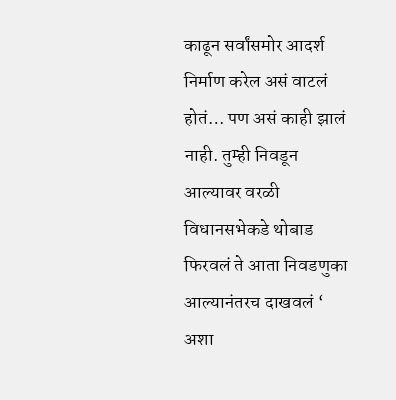काढून सर्वांसमोर आदर्श निर्माण करेल असं वाटलं होतं… पण असं काही झालं नाही. तुम्ही निवडून आल्यावर वरळी विधानसभेकडे थोबाड फिरवलं ते आता निवडणुका आल्यानंतरच दाखवलं ‘ अशा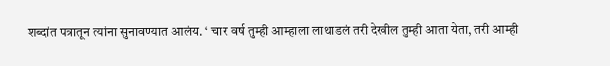शब्दांत पत्रातून त्यांना सुनावण्यात आलंय. ‘ चार वर्ष तुम्ही आम्हाला लाथाडलं तरी देखील तुम्ही आता येता, तरी आम्ही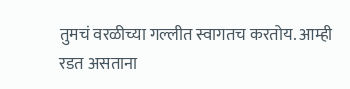तुमचं वरळीच्या गल्लीत स्वागतच करतोय. आम्ही रडत असताना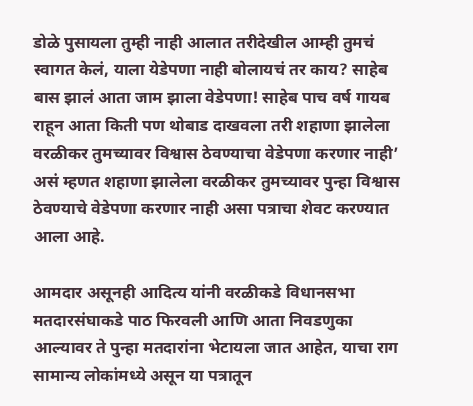डोळे पुसायला तुम्ही नाही आलात तरीदेखील आम्ही तुमचं स्वागत केलं, याला येडेपणा नाही बोलायचं तर काय? साहेब बास झालं आता जाम झाला वेडेपणा! साहेब पाच वर्ष गायब राहून आता किती पण थोबाड दाखवला तरी शहाणा झालेला वरळीकर तुमच्यावर विश्वास ठेवण्याचा वेडेपणा करणार नाही’ असं म्हणत शहाणा झालेला वरळीकर तुमच्यावर पुन्हा विश्वास ठेवण्याचे वेडेपणा करणार नाही असा पत्राचा शेवट करण्यात आला आहे.

आमदार असूनही आदित्य यांनी वरळीकडे विधानसभा मतदारसंघाकडे पाठ फिरवली आणि आता निवडणुका आल्यावर ते पुन्हा मतदारांना भेटायला जात आहेत, याचा राग सामान्य लोकांमध्ये असून या पत्रातून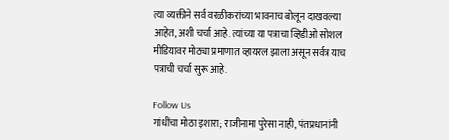त्या व्यक्तीने सर्व वरळीकरांच्या भावनाच बोलून दाखवल्या आहेत, अशी चर्चा आहे. त्यांच्या या पत्राचा व्हिडीओ सोशल मीडियावर मोठ्या प्रमाणात व्हायरल झाला असून सर्वत्र याच पत्राची चर्चा सुरू आहे.

Follow Us
गांधींचा मोठा इशारा; राजीनामा पुरेसा नाही, पंतप्रधानांनी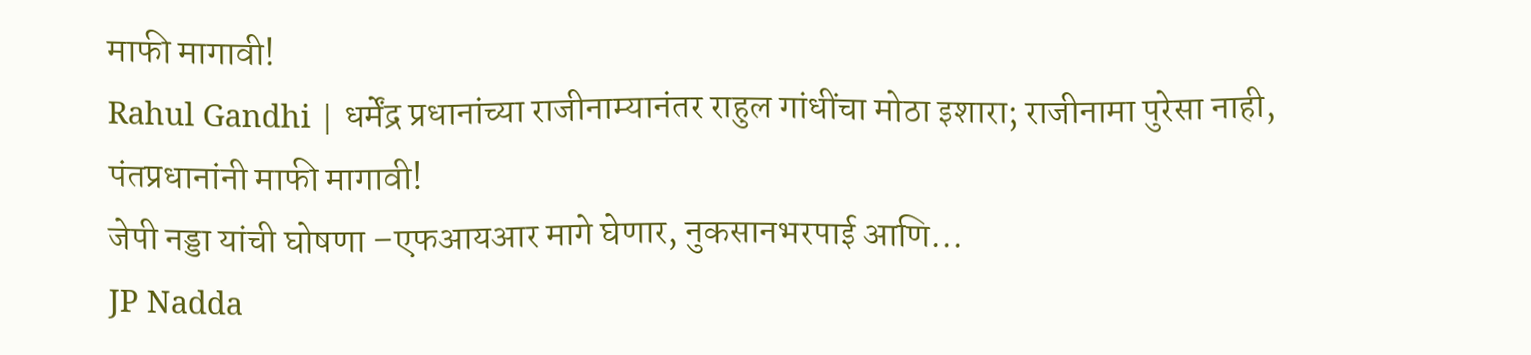माफी मागावी!
Rahul Gandhi | धर्मेंद्र प्रधानांच्या राजीनाम्यानंतर राहुल गांधींचा मोठा इशारा; राजीनामा पुरेसा नाही, पंतप्रधानांनी माफी मागावी!
जेपी नड्डा यांची घोषणा –एफआयआर मागे घेणार, नुकसानभरपाई आणि...
JP Nadda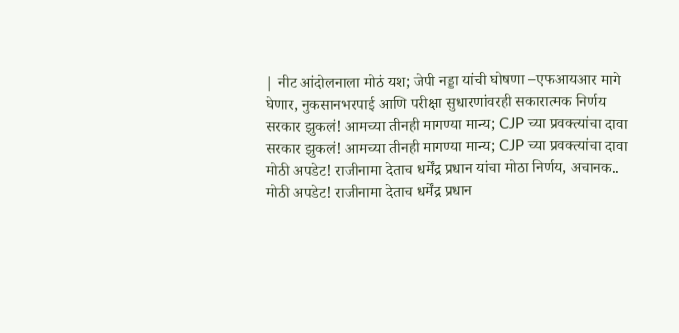| नीट आंदोलनाला मोठं यश; जेपी नड्डा यांची घोषणा –एफआयआर मागे घेणार, नुकसानभरपाई आणि परीक्षा सुधारणांवरही सकारात्मक निर्णय
सरकार झुकलं! आमच्या तीनही मागण्या मान्य; CJP च्या प्रवक्त्यांचा दावा
सरकार झुकलं! आमच्या तीनही मागण्या मान्य; CJP च्या प्रवक्त्यांचा दावा
मोठी अपडेट! राजीनामा देताच धर्मेंद्र प्रधान यांचा मोठा निर्णय, अचानक..
मोठी अपडेट! राजीनामा देताच धर्मेंद्र प्रधान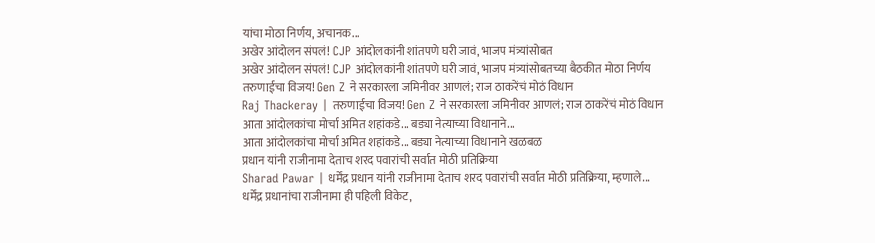यांचा मोठा निर्णय, अचानक...
अखेर आंदोलन संपलं! CJP आंदोलकांनी शांतपणे घरी जावं, भाजप मंत्र्यांसोबत
अखेर आंदोलन संपलं! CJP आंदोलकांनी शांतपणे घरी जावं, भाजप मंत्र्यांसोबतच्या बैठकीत मोठा निर्णय
तरुणाईचा विजय! Gen Z ने सरकारला जमिनीवर आणलं; राज ठाकरेंचं मोठं विधान
Raj Thackeray | तरुणाईचा विजय! Gen Z ने सरकारला जमिनीवर आणलं; राज ठाकरेंचं मोठं विधान
आता आंदोलकांचा मोर्चा अमित शहांकडे... बड्या नेत्याच्या विधानाने...
आता आंदोलकांचा मोर्चा अमित शहांकडे... बड्या नेत्याच्या विधानाने खळबळ
प्रधान यांनी राजीनामा देताच शरद पवारांची सर्वात मोठी प्रतिक्रिया
Sharad Pawar | धर्मेंद्र प्रधान यांनी राजीनामा देताच शरद पवारांची सर्वात मोठी प्रतिक्रिया, म्हणाले...
धर्मेंद्र प्रधानांचा राजीनामा ही पहिली विकेट,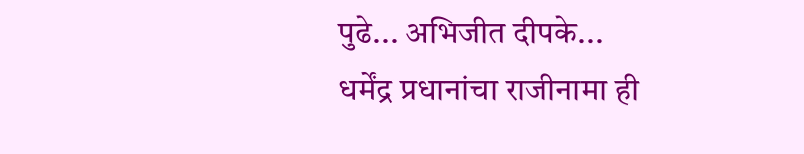पुढे... अभिजीत दीपके...
धर्मेंद्र प्रधानांचा राजीनामा ही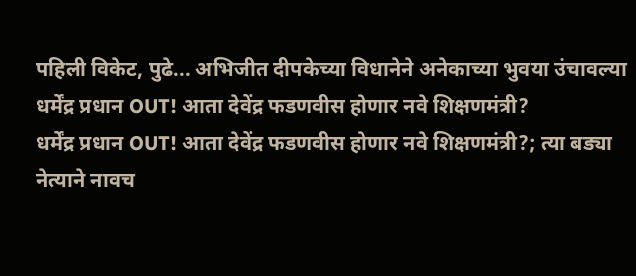पहिली विकेट, पुढे... अभिजीत दीपकेच्या विधानेने अनेकाच्या भुवया उंचावल्या
धर्मेंद्र प्रधान OUT! आता देवेंद्र फडणवीस होणार नवे शिक्षणमंत्री?
धर्मेंद्र प्रधान OUT! आता देवेंद्र फडणवीस होणार नवे शिक्षणमंत्री?; त्या बड्या नेत्याने नावच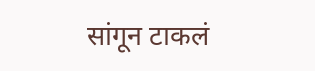सांगून टाकलं